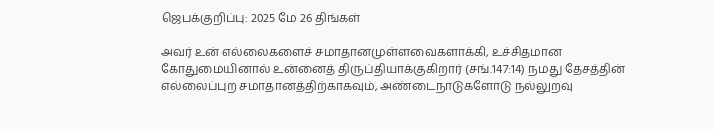ஜெபக்குறிப்பு: 2025 மே 26 திங்கள்

அவர் உன் எல்லைகளைச் சமாதானமுள்ளவைகளாக்கி, உச்சிதமான கோதுமையினால் உன்னைத் திருப்தியாக்குகிறார் (சங்.147:14) நமது தேசத்தின் எல்லைப்புற சமாதானத்திற்காகவும், அண்டைநாடுகளோடு நல்லுறவு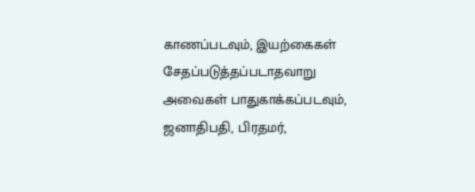காணப்படவும், இயற்கைகள் சேதப்படுத்தப்படாதவாறு அவைகள் பாதுகாக்கப்படவும், ஜனாதிபதி, பிரதமர்,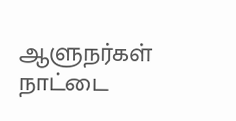ஆளுநர்கள் நாட்டை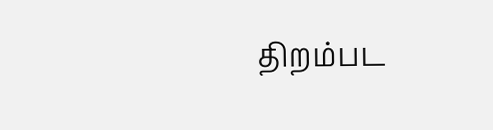திறம்பட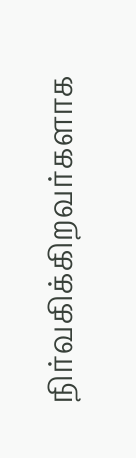நிர்வகிக்கிறவர்களாக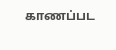காணப்பட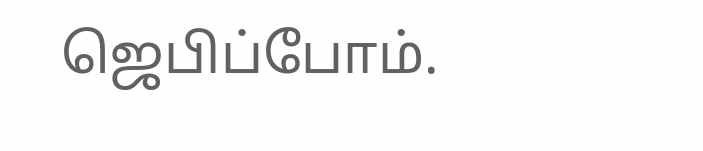ஜெபிப்போம்.